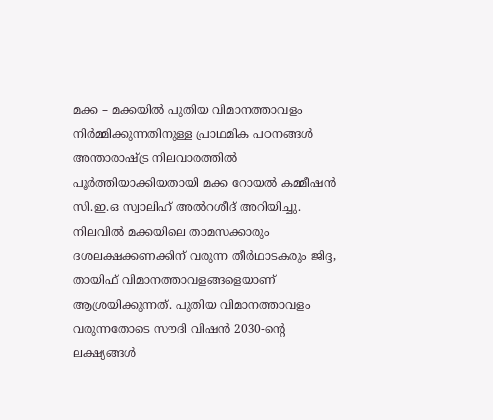മക്ക – മക്കയിൽ പുതിയ വിമാനത്താവളം നിർമ്മിക്കുന്നതിനുള്ള പ്രാഥമിക പഠനങ്ങൾ അന്താരാഷ്ട്ര നിലവാരത്തിൽ പൂർത്തിയാക്കിയതായി മക്ക റോയൽ കമ്മീഷൻ സി.ഇ.ഒ സ്വാലിഹ് അൽറശീദ് അറിയിച്ചു. നിലവിൽ മക്കയിലെ താമസക്കാരും ദശലക്ഷക്കണക്കിന് വരുന്ന തീർഥാടകരും ജിദ്ദ, തായിഫ് വിമാനത്താവളങ്ങളെയാണ് ആശ്രയിക്കുന്നത്. പുതിയ വിമാനത്താവളം വരുന്നതോടെ സൗദി വിഷൻ 2030-ന്റെ ലക്ഷ്യങ്ങൾ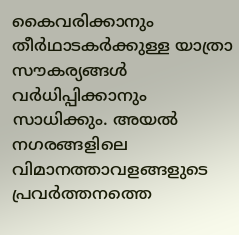കൈവരിക്കാനും തീർഥാടകർക്കുള്ള യാത്രാ സൗകര്യങ്ങൾ വർധിപ്പിക്കാനും സാധിക്കും. അയൽ നഗരങ്ങളിലെ വിമാനത്താവളങ്ങളുടെ പ്രവർത്തനത്തെ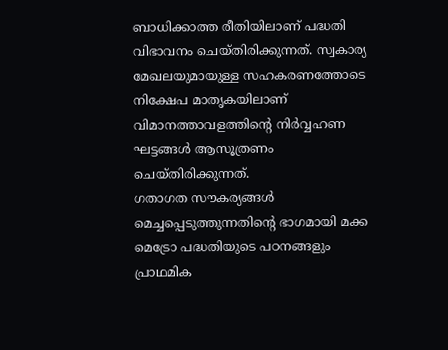ബാധിക്കാത്ത രീതിയിലാണ് പദ്ധതി വിഭാവനം ചെയ്തിരിക്കുന്നത്. സ്വകാര്യ മേഖലയുമായുള്ള സഹകരണത്തോടെ നിക്ഷേപ മാതൃകയിലാണ് വിമാനത്താവളത്തിന്റെ നിർവ്വഹണ ഘട്ടങ്ങൾ ആസൂത്രണം ചെയ്തിരിക്കുന്നത്.
ഗതാഗത സൗകര്യങ്ങൾ മെച്ചപ്പെടുത്തുന്നതിന്റെ ഭാഗമായി മക്ക മെട്രോ പദ്ധതിയുടെ പഠനങ്ങളും പ്രാഥമിക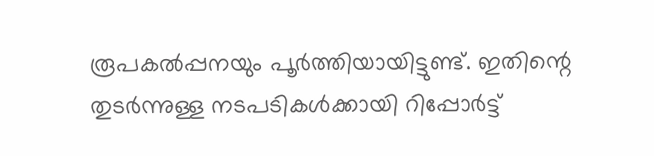രൂപകൽപ്പനയും പൂർത്തിയായിട്ടുണ്ട്. ഇതിന്റെ തുടർന്നുള്ള നടപടികൾക്കായി റിപ്പോർട്ട്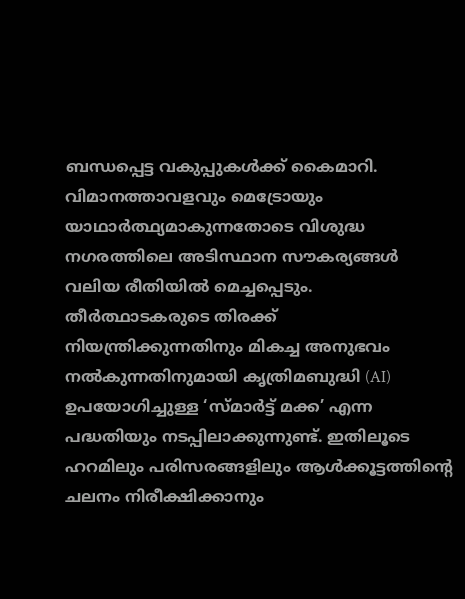ബന്ധപ്പെട്ട വകുപ്പുകൾക്ക് കൈമാറി. വിമാനത്താവളവും മെട്രോയും യാഥാർത്ഥ്യമാകുന്നതോടെ വിശുദ്ധ നഗരത്തിലെ അടിസ്ഥാന സൗകര്യങ്ങൾ വലിയ രീതിയിൽ മെച്ചപ്പെടും. തീർത്ഥാടകരുടെ തിരക്ക് നിയന്ത്രിക്കുന്നതിനും മികച്ച അനുഭവം നൽകുന്നതിനുമായി കൃത്രിമബുദ്ധി (AI) ഉപയോഗിച്ചുള്ള ‘സ്മാർട്ട് മക്ക’ എന്ന പദ്ധതിയും നടപ്പിലാക്കുന്നുണ്ട്. ഇതിലൂടെ ഹറമിലും പരിസരങ്ങളിലും ആൾക്കൂട്ടത്തിന്റെ ചലനം നിരീക്ഷിക്കാനും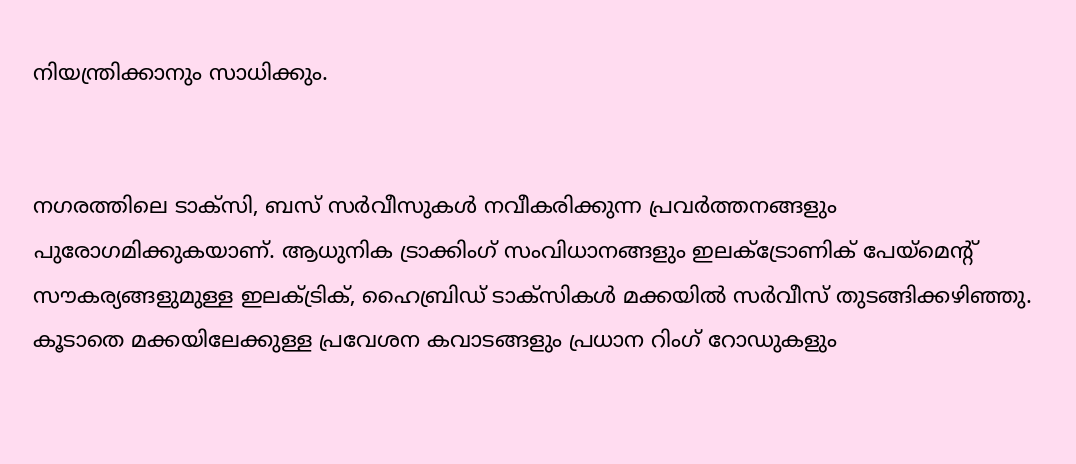നിയന്ത്രിക്കാനും സാധിക്കും.


നഗരത്തിലെ ടാക്സി, ബസ് സർവീസുകൾ നവീകരിക്കുന്ന പ്രവർത്തനങ്ങളും പുരോഗമിക്കുകയാണ്. ആധുനിക ട്രാക്കിംഗ് സംവിധാനങ്ങളും ഇലക്ട്രോണിക് പേയ്മെന്റ് സൗകര്യങ്ങളുമുള്ള ഇലക്ട്രിക്, ഹൈബ്രിഡ് ടാക്സികൾ മക്കയിൽ സർവീസ് തുടങ്ങിക്കഴിഞ്ഞു. കൂടാതെ മക്കയിലേക്കുള്ള പ്രവേശന കവാടങ്ങളും പ്രധാന റിംഗ് റോഡുകളും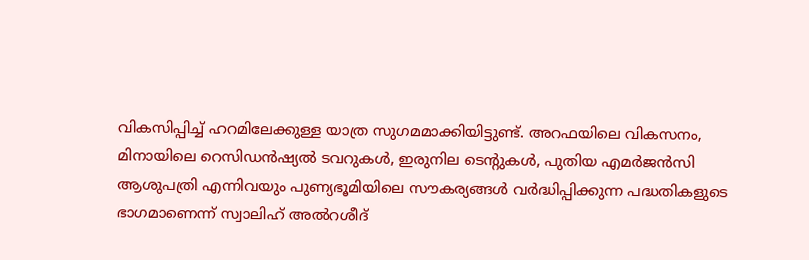വികസിപ്പിച്ച് ഹറമിലേക്കുള്ള യാത്ര സുഗമമാക്കിയിട്ടുണ്ട്. അറഫയിലെ വികസനം, മിനായിലെ റെസിഡൻഷ്യൽ ടവറുകൾ, ഇരുനില ടെന്റുകൾ, പുതിയ എമർജൻസി ആശുപത്രി എന്നിവയും പുണ്യഭൂമിയിലെ സൗകര്യങ്ങൾ വർദ്ധിപ്പിക്കുന്ന പദ്ധതികളുടെ ഭാഗമാണെന്ന് സ്വാലിഹ് അൽറശീദ്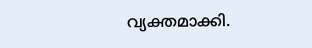വ്യക്തമാക്കി.